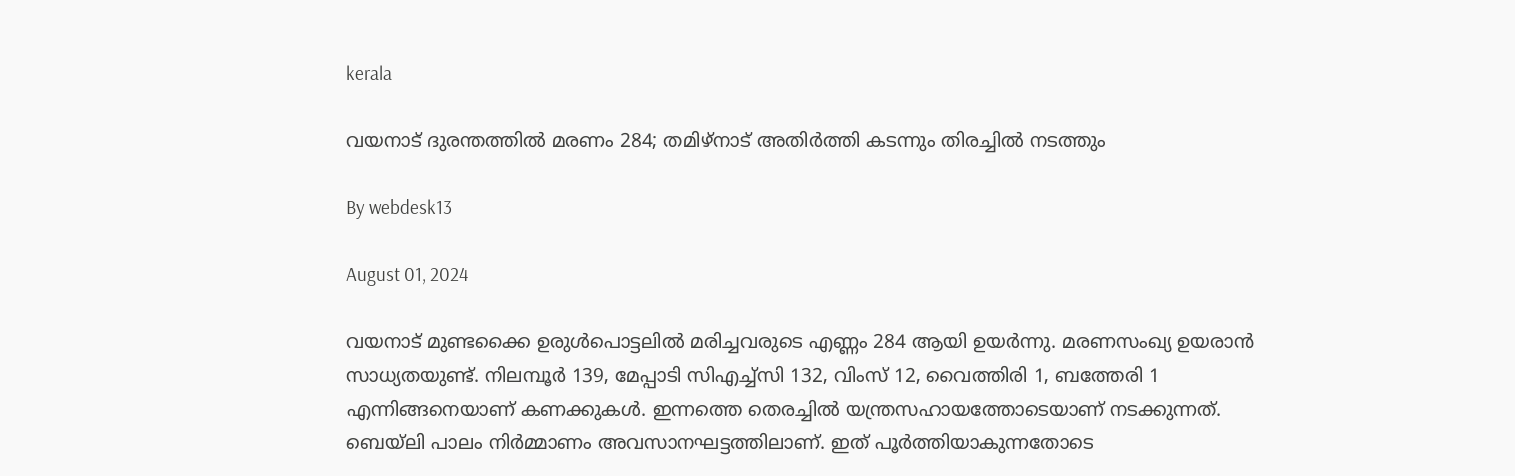kerala

വയനാട് ദുരന്തത്തിൽ മരണം 284; തമിഴ്നാട് അതിർത്തി കടന്നും തിരച്ചിൽ നടത്തും

By webdesk13

August 01, 2024

വയനാട് മുണ്ടക്കൈ ഉരുള്‍പൊട്ടലില്‍ മരിച്ചവരുടെ എണ്ണം 284 ആയി ഉയര്‍ന്നു. മരണസംഖ്യ ഉയരാന്‍ സാധ്യതയുണ്ട്. നിലമ്പൂര്‍ 139, മേപ്പാടി സിഎച്ച്‌സി 132, വിംസ് 12, വൈത്തിരി 1, ബത്തേരി 1 എന്നിങ്ങനെയാണ് കണക്കുകള്‍. ഇന്നത്തെ തെരച്ചില്‍ യന്ത്രസഹായത്തോടെയാണ് നടക്കുന്നത്. ബെയ്‌ലി പാലം നിര്‍മ്മാണം അവസാനഘട്ടത്തിലാണ്. ഇത് പൂര്‍ത്തിയാകുന്നതോടെ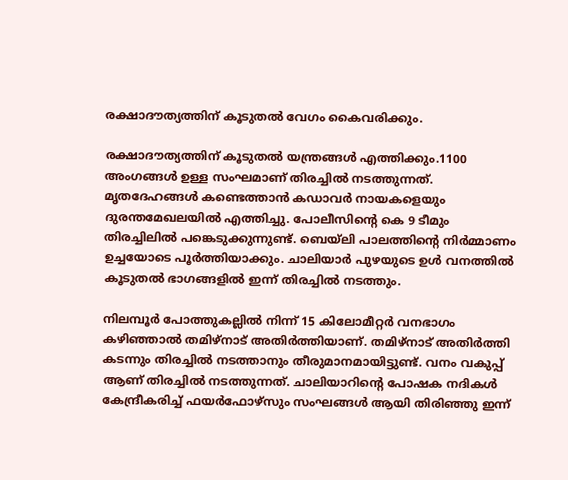രക്ഷാദൗത്യത്തിന് കൂടുതല്‍ വേഗം കൈവരിക്കും.

രക്ഷാദൗത്യത്തിന് കൂടുതല്‍ യന്ത്രങ്ങള്‍ എത്തിക്കും.1100 അംഗങ്ങള്‍ ഉള്ള സംഘമാണ് തിരച്ചില്‍ നടത്തുന്നത്. മൃതദേഹങ്ങള്‍ കണ്ടെത്താന്‍ കഡാവര്‍ നായകളെയും ദുരന്തമേഖലയില്‍ എത്തിച്ചു. പോലീസിന്റെ കെ 9 ടീമും തിരച്ചിലില്‍ പങ്കെടുക്കുന്നുണ്ട്. ബെയ്ലി പാലത്തിന്റെ നിര്‍മ്മാണം ഉച്ചയോടെ പൂര്‍ത്തിയാക്കും. ചാലിയാര്‍ പുഴയുടെ ഉള്‍ വനത്തില്‍ കൂടുതല്‍ ഭാഗങ്ങളില്‍ ഇന്ന് തിരച്ചില്‍ നടത്തും.

നിലമ്പൂര്‍ പോത്തുകല്ലില്‍ നിന്ന് 15 കിലോമീറ്റര്‍ വനഭാഗം കഴിഞ്ഞാല്‍ തമിഴ്‌നാട് അതിര്‍ത്തിയാണ്. തമിഴ്‌നാട് അതിര്‍ത്തി കടന്നും തിരച്ചില്‍ നടത്താനും തീരുമാനമായിട്ടുണ്ട്. വനം വകുപ്പ് ആണ് തിരച്ചില്‍ നടത്തുന്നത്. ചാലിയാറിന്റെ പോഷക നദികള്‍ കേന്ദ്രീകരിച്ച് ഫയര്‍ഫോഴ്സും സംഘങ്ങള്‍ ആയി തിരിഞ്ഞു ഇന്ന്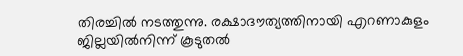തിരച്ചില്‍ നടത്തുന്നു. രക്ഷാദൗത്യത്തിനായി എറണാകുളം ജില്ലയില്‍നിന്ന് കൂടുതല്‍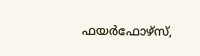ഫയര്‍ഫോഴ്‌സ്,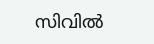സിവില്‍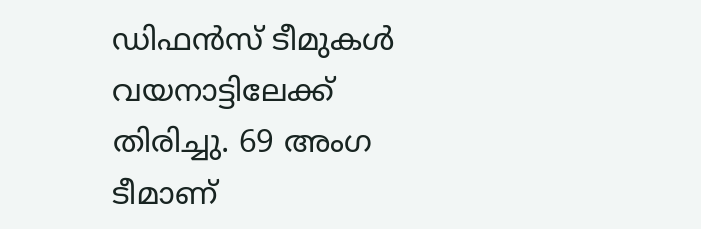ഡിഫന്‍സ് ടീമുകള്‍ വയനാട്ടിലേക്ക് തിരിച്ചു. 69 അംഗ ടീമാണ്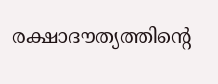രക്ഷാദൗത്യത്തിന്റെ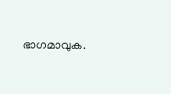ഭാഗമാവുക.